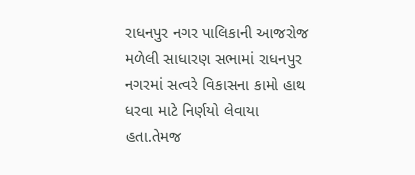રાધનપુર નગર પાલિકાની આજરોજ મળેલી સાધારણ સભામાં રાધનપુર નગરમાં સત્વરે વિકાસના કામો હાથ ધરવા માટે નિર્ણયો લેવાયા હતા.તેમજ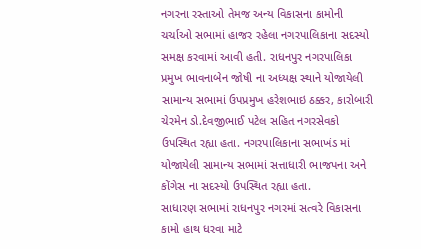નગરના રસ્તાઓ તેમજ અન્ય વિકાસના કામોની ચર્ચાઓ સભામાં હાજર રહેલા નગરપાલિકાના સદસ્યો સમક્ષ કરવામાં આવી હતી. રાધનપુર નગરપાલિકા પ્રમુખ ભાવનાબેન જોષી ના અધ્યક્ષ સ્થાને યોજાયેલી સામાન્ય સભામાં ઉપપ્રમુખ હરેશભાઇ ઠક્કર, કારોબારી ચેરમેન ડો.દેવજીભાઈ પટેલ સહિત નગરસેવકો ઉપસ્થિત રહ્યા હતા. નગરપાલિકાના સભાખંડ માં યોજાયેલી સામાન્ય સભામાં સત્તાધારી ભાજપના અને કોંગેસ ના સદસ્યો ઉપસ્થિત રહ્યા હતા.
સાધારણ સભામાં રાધનપુર નગરમાં સત્વરે વિકાસના કામો હાથ ધરવા માટે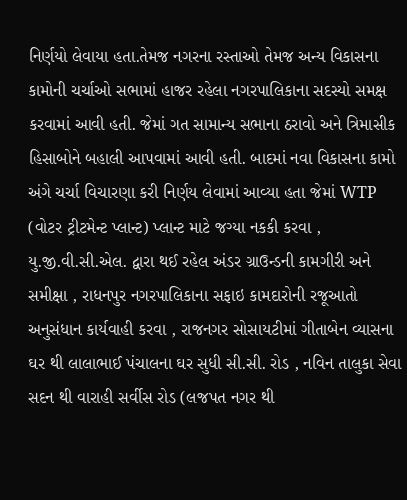નિર્ણયો લેવાયા હતા.તેમજ નગરના રસ્તાઓ તેમજ અન્ય વિકાસના કામોની ચર્ચાઓ સભામાં હાજર રહેલા નગરપાલિકાના સદસ્યો સમક્ષ કરવામાં આવી હતી. જેમાં ગત સામાન્ય સભાના ઠરાવો અને ત્રિમાસીક હિસાબોને બહાલી આપવામાં આવી હતી. બાદમાં નવા વિકાસના કામો અંગે ચર્ચા વિચારણા કરી નિર્ણય લેવામાં આવ્યા હતા જેમાં WTP (વોટર ટ્રીટમેન્ટ પ્લાન્ટ) પ્લાન્ટ માટે જગ્યા નકકી કરવા , યુ.જી.વી.સી.એલ. દ્વારા થઈ રહેલ અંડર ગ્રાઉન્ડની કામગીરી અને સમીક્ષા , રાધનપુર નગરપાલિકાના સફાઇ કામદારોની રજૂઆતો અનુસંધાન કાર્યવાહી કરવા , રાજનગર સોસાયટીમાં ગીતાબેન વ્યાસના ઘર થી લાલાભાઈ પંચાલના ઘર સુધી સી.સી. રોડ , નવિન તાલુકા સેવા સદન થી વારાહી સર્વીસ રોડ (લજપત નગર થી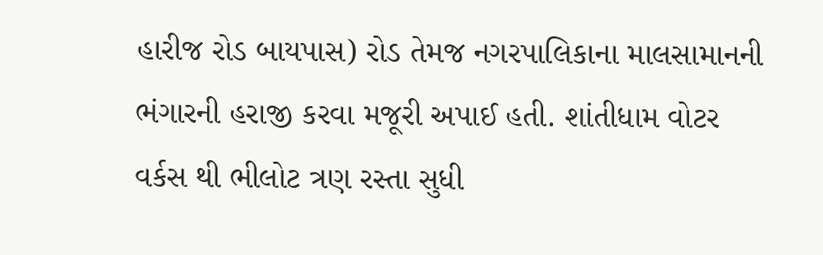હારીજ રોડ બાયપાસ) રોડ તેમજ નગરપાલિકાના માલસામાનની ભંગારની હરાજી કરવા મજૂરી અપાઈ હતી. શાંતીધામ વોટર વર્કસ થી ભીલોટ ત્રણ રસ્તા સુધી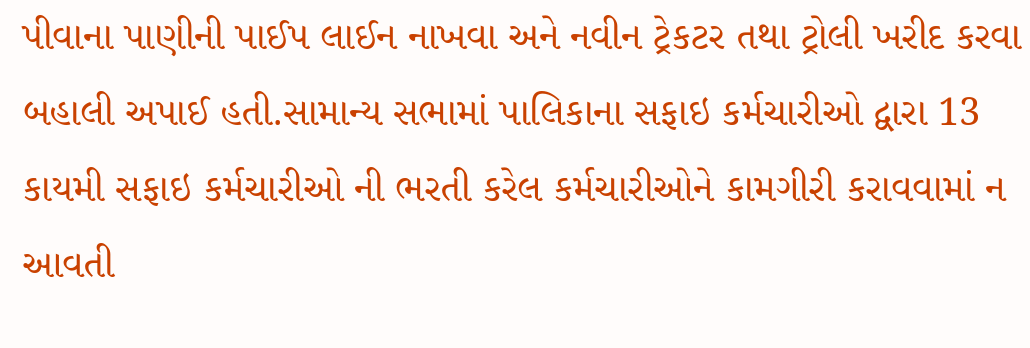પીવાના પાણીની પાઈપ લાઈન નાખવા અને નવીન ટ્રેકટર તથા ટ્રોલી ખરીદ કરવા બહાલી અપાઈ હતી.સામાન્ય સભામાં પાલિકાના સફાઇ કર્મચારીઓ દ્વારા 13 કાયમી સફાઇ કર્મચારીઓ ની ભરતી કરેલ કર્મચારીઓને કામગીરી કરાવવામાં ન આવતી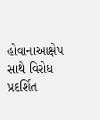હોવાનાઆક્ષેપ સાથે વિરોધ પ્રદર્શિત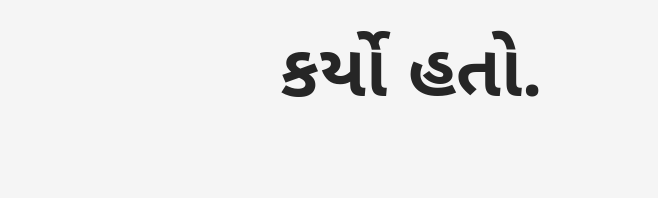કર્યો હતો.